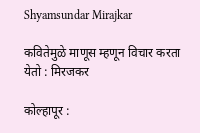Shyamsundar Mirajkar

कवितेमुळे माणूस म्हणून विचार करता येतो : मिरजकर

कोल्हापूर :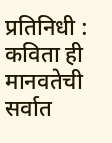प्रतिनिधी :  कविता ही मानवतेची सर्वात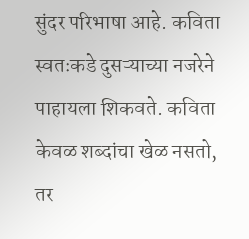सुंदर परिभाषा आहे. कविता स्वतःकडे दुसऱ्याच्या नजरेने पाहायला शिकवते. कविता केवळ शब्दांचा खेळ नसतो, तर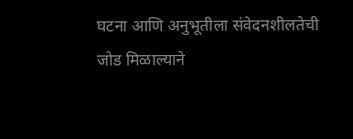घटना आणि अनुभूतीला संवेदनशीलतेची जोड मिळाल्याने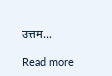उत्तम…

Read more